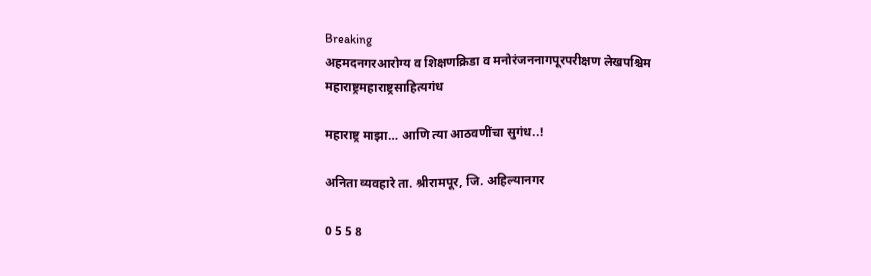Breaking
अहमदनगरआरोग्य व शिक्षणक्रिडा व मनोरंजननागपूरपरीक्षण लेखपश्चिम महाराष्ट्रमहाराष्ट्रसाहित्यगंध

महाराष्ट्र माझा… आणि त्या आठवणींचा सुगंध..!

अनिता व्यवहारे ता. श्रीरामपूर, जि. अहिल्यानगर

0 5 5 8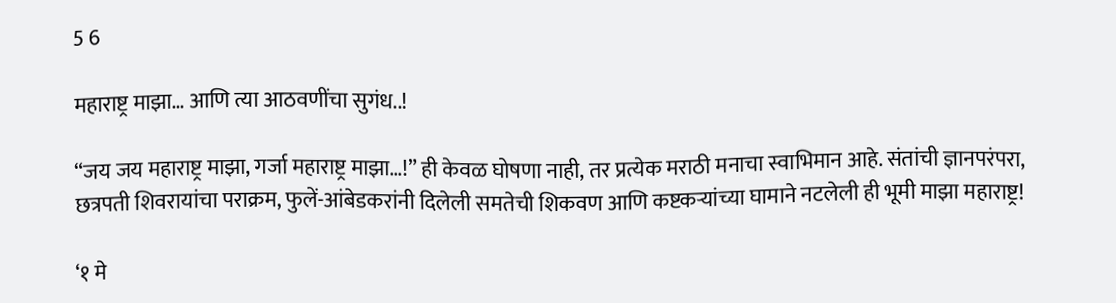5 6

महाराष्ट्र माझा… आणि त्या आठवणींचा सुगंध..!

“जय जय महाराष्ट्र माझा, गर्जा महाराष्ट्र माझा…!” ही केवळ घोषणा नाही, तर प्रत्येक मराठी मनाचा स्वाभिमान आहे. संतांची ज्ञानपरंपरा, छत्रपती शिवरायांचा पराक्रम, फुलें-आंबेडकरांनी दिलेली समतेची शिकवण आणि कष्टकऱ्यांच्या घामाने नटलेली ही भूमी माझा महाराष्ट्र!

‘१ मे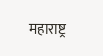महाराष्ट्र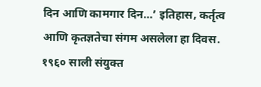दिन आणि कामगार दिन…’ इतिहास, कर्तृत्व आणि कृतज्ञतेचा संगम असलेला हा दिवस. १९६० साली संयुक्त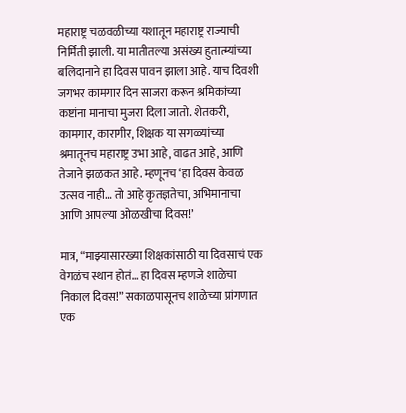महाराष्ट्र चळवळीच्या यशातून महाराष्ट्र राज्याची निर्मिती झाली. या मातीतल्या असंख्य हुतात्म्यांच्या बलिदानाने हा दिवस पावन झाला आहे. याच दिवशी जगभर कामगार दिन साजरा करून श्रमिकांच्या कष्टांना मानाचा मुजरा दिला जातो. शेतकरी, कामगार, कारागीर, शिक्षक या सगळ्यांच्या श्रमातूनच महाराष्ट्र उभा आहे, वाढत आहे, आणि तेजाने झळकत आहे. म्हणूनच ‘हा दिवस केवळ उत्सव नाही… तो आहे कृतज्ञतेचा, अभिमानाचा आणि आपल्या ओळखीचा दिवस!’

मात्र, “माझ्यासारख्या शिक्षकांसाठी या दिवसाचं एक वेगळंच स्थान होतं… हा दिवस म्हणजे शाळेचा निकाल दिवस!” सकाळपासूनच शाळेच्या प्रांगणात एक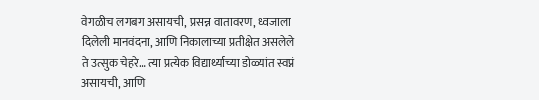वेगळीच लगबग असायची, प्रसन्न वातावरण, ध्वजाला दिलेली मानवंदना, आणि निकालाच्या प्रतीक्षेत असलेले ते उत्सुक चेहरे… त्या प्रत्येक विद्यार्थ्याच्या डोळ्यांत स्वप्नं असायची, आणि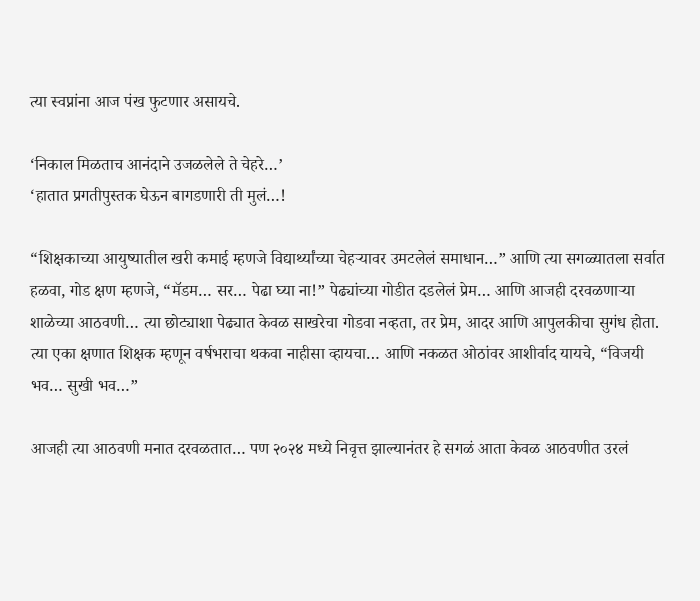त्या स्वप्नांना आज पंख फुटणार असायचे.

‘निकाल मिळताच आनंदाने उजळलेले ते चेहरे…’
‘हातात प्रगतीपुस्तक घेऊन बागडणारी ती मुलं…!

“शिक्षकाच्या आयुष्यातील खरी कमाई म्हणजे विद्यार्थ्यांच्या चेहऱ्यावर उमटलेलं समाधान…” आणि त्या सगळ्यातला सर्वात हळवा, गोड क्षण म्हणजे, “मॅडम… सर… पेढा घ्या ना!” पेढ्यांच्या गोडीत दडलेलं प्रेम… आणि आजही दरवळणाऱ्या शाळेच्या आठवणी… त्या छोट्याशा पेढ्यात केवळ साखरेचा गोडवा नव्हता, तर प्रेम, आदर आणि आपुलकीचा सुगंध होता. त्या एका क्षणात शिक्षक म्हणून वर्षभराचा थकवा नाहीसा व्हायचा… आणि नकळत ओठांवर आशीर्वाद यायचे, “विजयी भव… सुखी भव…”

आजही त्या आठवणी मनात दरवळतात… पण २०२४ मध्ये निवृत्त झाल्यानंतर हे सगळं आता केवळ आठवणीत उरलं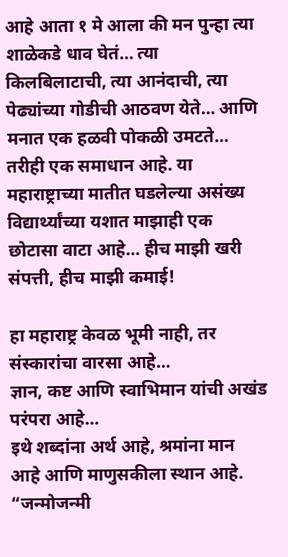आहे आता १ मे आला की मन पुन्हा त्या शाळेकडे धाव घेतं… त्या किलबिलाटाची, त्या आनंदाची, त्या पेढ्यांच्या गोडीची आठवण येते… आणि मनात एक हळवी पोकळी उमटते… तरीही एक समाधान आहे. या महाराष्ट्राच्या मातीत घडलेल्या असंख्य विद्यार्थ्यांच्या यशात माझाही एक छोटासा वाटा आहे… हीच माझी खरी संपत्ती, हीच माझी कमाई!

हा महाराष्ट्र केवळ भूमी नाही, तर संस्कारांचा वारसा आहे…
ज्ञान, कष्ट आणि स्वाभिमान यांची अखंड परंपरा आहे…
इथे शब्दांना अर्थ आहे, श्रमांना मान आहे आणि माणुसकीला स्थान आहे. “जन्मोजन्मी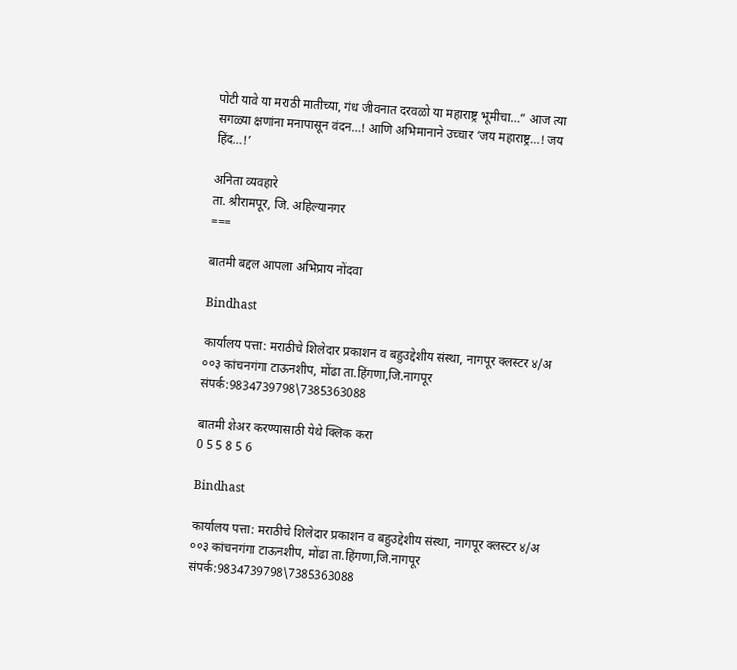पोटी यावे या मराठी मातीच्या, गंध जीवनात दरवळो या महाराष्ट्र भूमीचा…” आज त्या सगळ्या क्षणांना मनापासून वंदन…! आणि अभिमानाने उच्चार ‘जय महाराष्ट्र…! जय हिंद…!’

अनिता व्यवहारे
ता. श्रीरामपूर, जि. अहिल्यानगर
===

बातमी बद्दल आपला अभिप्राय नोंदवा

Bindhast

कार्यालय पत्ता: मराठीचे शिलेदार प्रकाशन व बहुउद्देशीय संस्था, नागपूर क्लस्टर ४/अ ००३ कांचनगंगा टाऊनशीप, मोंढा ता.हिंगणा,जि.नागपूर संपर्क:9834739798\7385363088

बातमी शेअर करण्यासाठी येथे क्लिक करा
0 5 5 8 5 6

Bindhast

कार्यालय पत्ता: मराठीचे शिलेदार प्रकाशन व बहुउद्देशीय संस्था, नागपूर क्लस्टर ४/अ ००३ कांचनगंगा टाऊनशीप, मोंढा ता.हिंगणा,जि.नागपूर संपर्क:9834739798\7385363088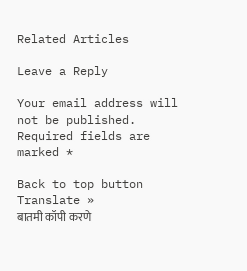Related Articles

Leave a Reply

Your email address will not be published. Required fields are marked *

Back to top button
Translate »
बातमी कॉपी करणे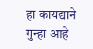हा कायद्याने गुन्हा आहे